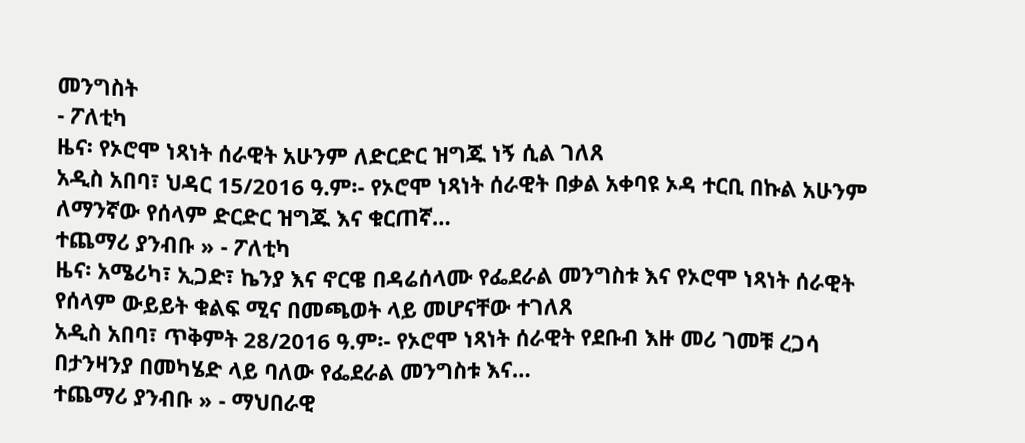መንግስት
- ፖለቲካ
ዜና፡ የኦሮሞ ነጻነት ሰራዊት አሁንም ለድርድር ዝግጁ ነኝ ሲል ገለጸ
አዲስ አበባ፣ ህዳር 15/2016 ዓ.ም፡- የኦሮሞ ነጻነት ሰራዊት በቃል አቀባዩ ኦዳ ተርቢ በኩል አሁንም ለማንኛው የሰላም ድርድር ዝግጁ እና ቁርጠኛ…
ተጨማሪ ያንብቡ » - ፖለቲካ
ዜና፡ አሜሪካ፣ ኢጋድ፣ ኬንያ እና ኖርዌ በዳሬሰላሙ የፌደራል መንግስቱ እና የኦሮሞ ነጻነት ሰራዊት የሰላም ውይይት ቁልፍ ሚና በመጫወት ላይ መሆናቸው ተገለጸ
አዲስ አበባ፣ ጥቅምት 28/2016 ዓ.ም፡- የኦሮሞ ነጻነት ሰራዊት የደቡብ እዙ መሪ ገመቹ ረጋሳ በታንዛንያ በመካሄድ ላይ ባለው የፌደራል መንግስቱ እና…
ተጨማሪ ያንብቡ » - ማህበራዊ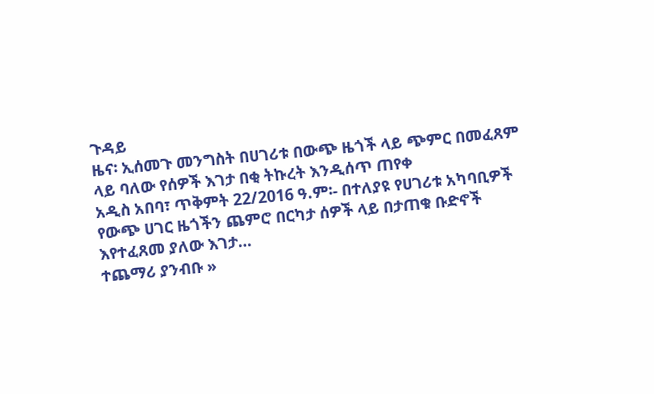ጉዳይ
ዜና፡ ኢሰመጉ መንግስት በሀገሪቱ በውጭ ዜጎች ላይ ጭምር በመፈጸም ላይ ባለው የሰዎች እገታ በቂ ትኩረት እንዲሰጥ ጠየቀ
አዲስ አበባ፣ ጥቅምት 22/2016 ዓ.ም፡- በተለያዩ የሀገሪቱ አካባቢዎች የውጭ ሀገር ዜጎችን ጨምሮ በርካታ ሰዎች ላይ በታጠቁ ቡድኖች እየተፈጸመ ያለው እገታ…
ተጨማሪ ያንብቡ »